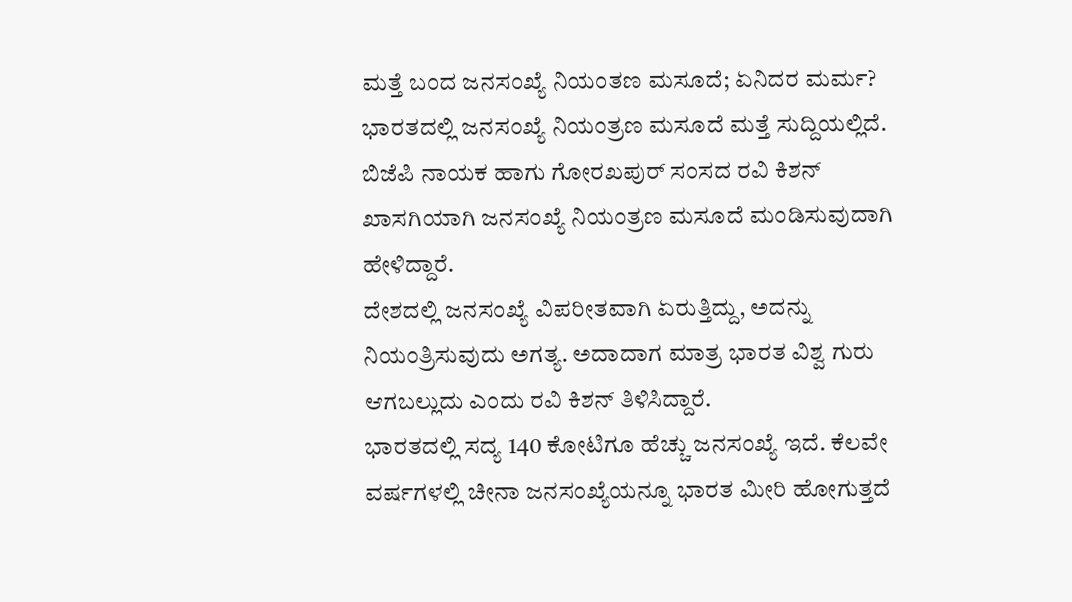ಮತ್ತೆ ಬಂದ ಜನಸಂಖ್ಯೆ ನಿಯಂತಣ ಮಸೂದೆ; ಏನಿದರ ಮರ್ಮ?
ಭಾರತದಲ್ಲಿ ಜನಸಂಖ್ಯೆ ನಿಯಂತ್ರಣ ಮಸೂದೆ ಮತ್ತೆ ಸುದ್ದಿಯಲ್ಲಿದೆ. ಬಿಜೆಪಿ ನಾಯಕ ಹಾಗು ಗೋರಖಪುರ್ ಸಂಸದ ರವಿ ಕಿಶನ್ ಖಾಸಗಿಯಾಗಿ ಜನಸಂಖ್ಯೆ ನಿಯಂತ್ರಣ ಮಸೂದೆ ಮಂಡಿಸುವುದಾಗಿ ಹೇಳಿದ್ದಾರೆ.
ದೇಶದಲ್ಲಿ ಜನಸಂಖ್ಯೆ ವಿಪರೀತವಾಗಿ ಏರುತ್ತಿದ್ದು, ಅದನ್ನು ನಿಯಂತ್ರಿಸುವುದು ಅಗತ್ಯ. ಅದಾದಾಗ ಮಾತ್ರ ಭಾರತ ವಿಶ್ವ ಗುರು ಆಗಬಲ್ಲುದು ಎಂದು ರವಿ ಕಿಶನ್ ತಿಳಿಸಿದ್ದಾರೆ.
ಭಾರತದಲ್ಲಿ ಸದ್ಯ 140 ಕೋಟಿಗೂ ಹೆಚ್ಚು ಜನಸಂಖ್ಯೆ ಇದೆ. ಕೆಲವೇ ವರ್ಷಗಳಲ್ಲಿ ಚೀನಾ ಜನಸಂಖ್ಯೆಯನ್ನೂ ಭಾರತ ಮೀರಿ ಹೋಗುತ್ತದೆ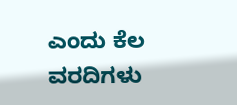ಎಂದು ಕೆಲ ವರದಿಗಳು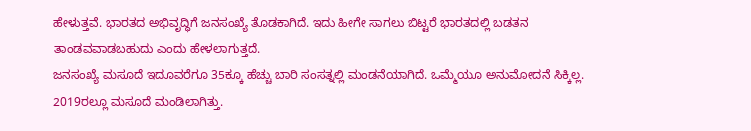ಹೇಳುತ್ತವೆ. ಭಾರತದ ಅಭಿವೃದ್ಧಿಗೆ ಜನಸಂಖ್ಯೆ ತೊಡಕಾಗಿದೆ. ಇದು ಹೀಗೇ ಸಾಗಲು ಬಿಟ್ಟರೆ ಭಾರತದಲ್ಲಿ ಬಡತನ ತಾಂಡವವಾಡಬಹುದು ಎಂದು ಹೇಳಲಾಗುತ್ತದೆ.
ಜನಸಂಖ್ಯೆ ಮಸೂದೆ ಇದೂವರೆಗೂ 35ಕ್ಕೂ ಹೆಚ್ಚು ಬಾರಿ ಸಂಸತ್ನಲ್ಲಿ ಮಂಡನೆಯಾಗಿದೆ. ಒಮ್ಮೆಯೂ ಅನುಮೋದನೆ ಸಿಕ್ಕಿಲ್ಲ. 2019ರಲ್ಲೂ ಮಸೂದೆ ಮಂಡಿಲಾಗಿತ್ತು.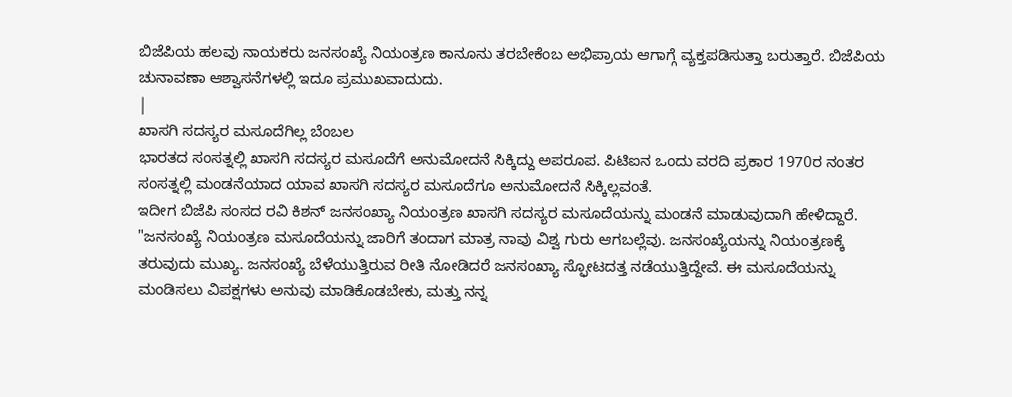ಬಿಜೆಪಿಯ ಹಲವು ನಾಯಕರು ಜನಸಂಖ್ಯೆ ನಿಯಂತ್ರಣ ಕಾನೂನು ತರಬೇಕೆಂಬ ಅಭಿಪ್ರಾಯ ಆಗಾಗ್ಗೆ ವ್ಯಕ್ತಪಡಿಸುತ್ತಾ ಬರುತ್ತಾರೆ. ಬಿಜೆಪಿಯ ಚುನಾವಣಾ ಆಶ್ವಾಸನೆಗಳಲ್ಲಿ ಇದೂ ಪ್ರಮುಖವಾದುದು.
|
ಖಾಸಗಿ ಸದಸ್ಯರ ಮಸೂದೆಗಿಲ್ಲ ಬೆಂಬಲ
ಭಾರತದ ಸಂಸತ್ನಲ್ಲಿ ಖಾಸಗಿ ಸದಸ್ಯರ ಮಸೂದೆಗೆ ಅನುಮೋದನೆ ಸಿಕ್ಕಿದ್ದು ಅಪರೂಪ. ಪಿಟಿಐನ ಒಂದು ವರದಿ ಪ್ರಕಾರ 1970ರ ನಂತರ ಸಂಸತ್ನಲ್ಲಿ ಮಂಡನೆಯಾದ ಯಾವ ಖಾಸಗಿ ಸದಸ್ಯರ ಮಸೂದೆಗೂ ಅನುಮೋದನೆ ಸಿಕ್ಕಿಲ್ಲವಂತೆ.
ಇದೀಗ ಬಿಜೆಪಿ ಸಂಸದ ರವಿ ಕಿಶನ್ ಜನಸಂಖ್ಯಾ ನಿಯಂತ್ರಣ ಖಾಸಗಿ ಸದಸ್ಯರ ಮಸೂದೆಯನ್ನು ಮಂಡನೆ ಮಾಡುವುದಾಗಿ ಹೇಳಿದ್ದಾರೆ.
"ಜನಸಂಖ್ಯೆ ನಿಯಂತ್ರಣ ಮಸೂದೆಯನ್ನು ಜಾರಿಗೆ ತಂದಾಗ ಮಾತ್ರ ನಾವು ವಿಶ್ವ ಗುರು ಆಗಬಲ್ಲೆವು. ಜನಸಂಖ್ಯೆಯನ್ನು ನಿಯಂತ್ರಣಕ್ಕೆ ತರುವುದು ಮುಖ್ಯ. ಜನಸಂಖ್ಯೆ ಬೆಳೆಯುತ್ತಿರುವ ರೀತಿ ನೋಡಿದರೆ ಜನಸಂಖ್ಯಾ ಸ್ಫೋಟದತ್ತ ನಡೆಯುತ್ತಿದ್ದೇವೆ. ಈ ಮಸೂದೆಯನ್ನು ಮಂಡಿಸಲು ವಿಪಕ್ಷಗಳು ಅನುವು ಮಾಡಿಕೊಡಬೇಕು, ಮತ್ತು ನನ್ನ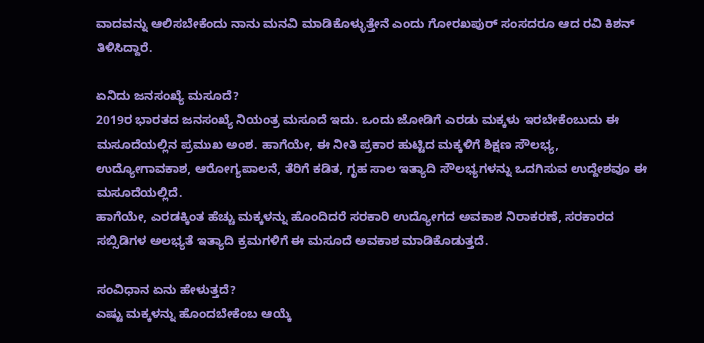ವಾದವನ್ನು ಆಲಿಸಬೇಕೆಂದು ನಾನು ಮನವಿ ಮಾಡಿಕೊಳ್ಳುತ್ತೇನೆ ಎಂದು ಗೋರಖಪುರ್ ಸಂಸದರೂ ಆದ ರವಿ ಕಿಶನ್ ತಿಳಿಸಿದ್ದಾರೆ.

ಏನಿದು ಜನಸಂಖ್ಯೆ ಮಸೂದೆ?
2019ರ ಭಾರತದ ಜನಸಂಖ್ಯೆ ನಿಯಂತ್ರ ಮಸೂದೆ ಇದು. ಒಂದು ಜೋಡಿಗೆ ಎರಡು ಮಕ್ಕಳು ಇರಬೇಕೆಂಬುದು ಈ ಮಸೂದೆಯಲ್ಲಿನ ಪ್ರಮುಖ ಅಂಶ. ಹಾಗೆಯೇ, ಈ ನೀತಿ ಪ್ರಕಾರ ಹುಟ್ಟಿದ ಮಕ್ಕಳಿಗೆ ಶಿಕ್ಷಣ ಸೌಲಭ್ಯ, ಉದ್ಯೋಗಾವಕಾಶ, ಆರೋಗ್ಯಪಾಲನೆ, ತೆರಿಗೆ ಕಡಿತ, ಗೃಹ ಸಾಲ ಇತ್ಯಾದಿ ಸೌಲಭ್ಯಗಳನ್ನು ಒದಗಿಸುವ ಉದ್ದೇಶವೂ ಈ ಮಸೂದೆಯಲ್ಲಿದೆ.
ಹಾಗೆಯೇ, ಎರಡಕ್ಕಿಂತ ಹೆಚ್ಚು ಮಕ್ಕಳನ್ನು ಹೊಂದಿದರೆ ಸರಕಾರಿ ಉದ್ಯೋಗದ ಅವಕಾಶ ನಿರಾಕರಣೆ, ಸರಕಾರದ ಸಬ್ಸಿಡಿಗಳ ಅಲಭ್ಯತೆ ಇತ್ಯಾದಿ ಕ್ರಮಗಳಿಗೆ ಈ ಮಸೂದೆ ಅವಕಾಶ ಮಾಡಿಕೊಡುತ್ತದೆ.

ಸಂವಿಧಾನ ಏನು ಹೇಳುತ್ತದೆ?
ಎಷ್ಟು ಮಕ್ಕಳನ್ನು ಹೊಂದಬೇಕೆಂಬ ಆಯ್ಕೆ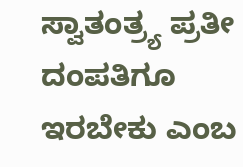ಸ್ವಾತಂತ್ರ್ಯ ಪ್ರತೀ ದಂಪತಿಗೂ ಇರಬೇಕು ಎಂಬ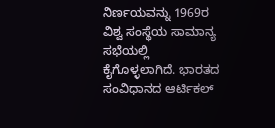ನಿರ್ಣಯವನ್ನು 1969ರ ವಿಶ್ವ ಸಂಸ್ಥೆಯ ಸಾಮಾನ್ಯ ಸಭೆಯಲ್ಲಿ ಕೈಗೊಳ್ಳಲಾಗಿದೆ. ಭಾರತದ ಸಂವಿಧಾನದ ಆರ್ಟಿಕಲ್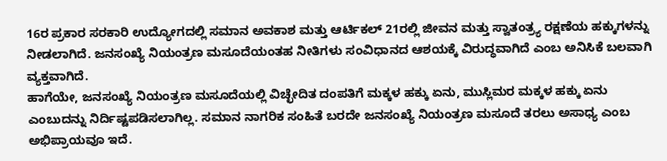16ರ ಪ್ರಕಾರ ಸರಕಾರಿ ಉದ್ಯೋಗದಲ್ಲಿ ಸಮಾನ ಅವಕಾಶ ಮತ್ತು ಆರ್ಟಿಕಲ್ 21ರಲ್ಲಿ ಜೀವನ ಮತ್ತು ಸ್ವಾತಂತ್ರ್ಯ ರಕ್ಷಣೆಯ ಹಕ್ಕುಗಳನ್ನು ನೀಡಲಾಗಿದೆ. ಜನಸಂಖ್ಯೆ ನಿಯಂತ್ರಣ ಮಸೂದೆಯಂತಹ ನೀತಿಗಳು ಸಂವಿಧಾನದ ಆಶಯಕ್ಕೆ ವಿರುದ್ಧವಾಗಿದೆ ಎಂಬ ಅನಿಸಿಕೆ ಬಲವಾಗಿ ವ್ಯಕ್ತವಾಗಿದೆ.
ಹಾಗೆಯೇ, ಜನಸಂಖ್ಯೆ ನಿಯಂತ್ರಣ ಮಸೂದೆಯಲ್ಲಿ ವಿಚ್ಛೇದಿತ ದಂಪತಿಗೆ ಮಕ್ಕಳ ಹಕ್ಕು ಏನು, ಮುಸ್ಲಿಮರ ಮಕ್ಕಳ ಹಕ್ಕು ಏನು ಎಂಬುದನ್ನು ನಿರ್ದಿಷ್ಟಪಡಿಸಲಾಗಿಲ್ಲ. ಸಮಾನ ನಾಗರಿಕ ಸಂಹಿತೆ ಬರದೇ ಜನಸಂಖ್ಯೆ ನಿಯಂತ್ರಣ ಮಸೂದೆ ತರಲು ಅಸಾಧ್ಯ ಎಂಬ ಅಭಿಪ್ರಾಯವೂ ಇದೆ.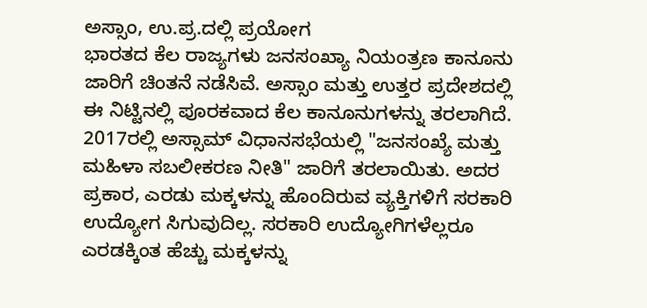ಅಸ್ಸಾಂ, ಉ.ಪ್ರ.ದಲ್ಲಿ ಪ್ರಯೋಗ
ಭಾರತದ ಕೆಲ ರಾಜ್ಯಗಳು ಜನಸಂಖ್ಯಾ ನಿಯಂತ್ರಣ ಕಾನೂನು ಜಾರಿಗೆ ಚಿಂತನೆ ನಡೆಸಿವೆ. ಅಸ್ಸಾಂ ಮತ್ತು ಉತ್ತರ ಪ್ರದೇಶದಲ್ಲಿ ಈ ನಿಟ್ಟಿನಲ್ಲಿ ಪೂರಕವಾದ ಕೆಲ ಕಾನೂನುಗಳನ್ನು ತರಲಾಗಿದೆ.
2017ರಲ್ಲಿ ಅಸ್ಸಾಮ್ ವಿಧಾನಸಭೆಯಲ್ಲಿ "ಜನಸಂಖ್ಯೆ ಮತ್ತು ಮಹಿಳಾ ಸಬಲೀಕರಣ ನೀತಿ" ಜಾರಿಗೆ ತರಲಾಯಿತು. ಅದರ ಪ್ರಕಾರ, ಎರಡು ಮಕ್ಕಳನ್ನು ಹೊಂದಿರುವ ವ್ಯಕ್ತಿಗಳಿಗೆ ಸರಕಾರಿ ಉದ್ಯೋಗ ಸಿಗುವುದಿಲ್ಲ. ಸರಕಾರಿ ಉದ್ಯೋಗಿಗಳೆಲ್ಲರೂ ಎರಡಕ್ಕಿಂತ ಹೆಚ್ಚು ಮಕ್ಕಳನ್ನು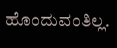ಹೊಂದುವಂತಿಲ್ಲ.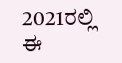2021ರಲ್ಲಿ ಈ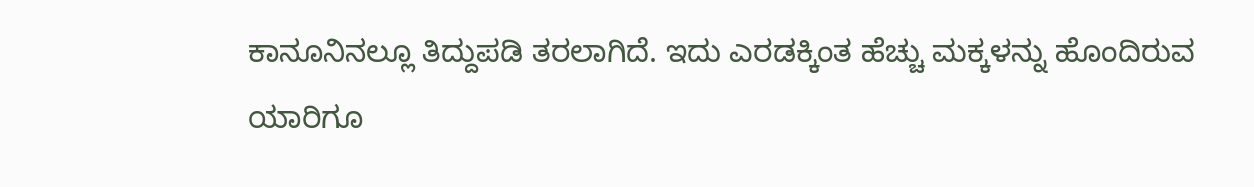ಕಾನೂನಿನಲ್ಲೂ ತಿದ್ದುಪಡಿ ತರಲಾಗಿದೆ. ಇದು ಎರಡಕ್ಕಿಂತ ಹೆಚ್ಚು ಮಕ್ಕಳನ್ನು ಹೊಂದಿರುವ ಯಾರಿಗೂ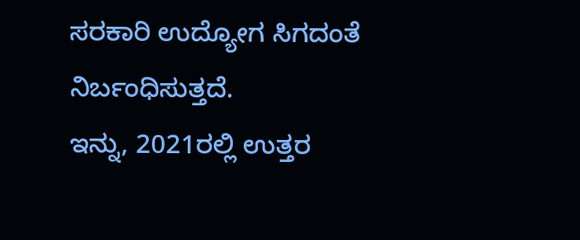ಸರಕಾರಿ ಉದ್ಯೋಗ ಸಿಗದಂತೆ ನಿರ್ಬಂಧಿಸುತ್ತದೆ.
ಇನ್ನು, 2021ರಲ್ಲಿ ಉತ್ತರ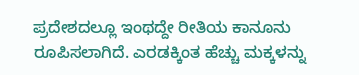ಪ್ರದೇಶದಲ್ಲೂ ಇಂಥದ್ದೇ ರೀತಿಯ ಕಾನೂನು ರೂಪಿಸಲಾಗಿದೆ. ಎರಡಕ್ಕಿಂತ ಹೆಚ್ಚು ಮಕ್ಕಳನ್ನು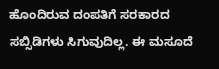ಹೊಂದಿರುವ ದಂಪತಿಗೆ ಸರಕಾರದ ಸಬ್ಸಿಡಿಗಳು ಸಿಗುವುದಿಲ್ಲ. ಈ ಮಸೂದೆ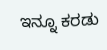ಇನ್ನೂ ಕರಡು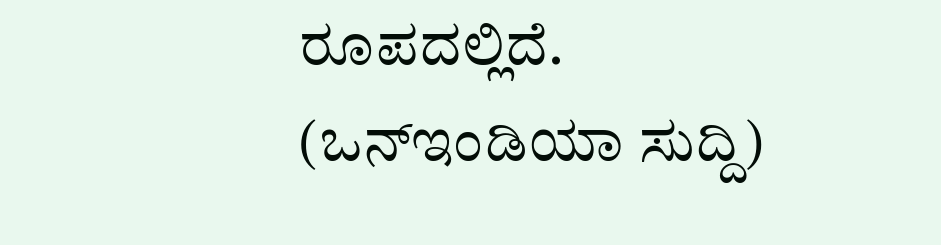ರೂಪದಲ್ಲಿದೆ.
(ಒನ್ಇಂಡಿಯಾ ಸುದ್ದಿ)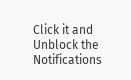Click it and Unblock the Notifications